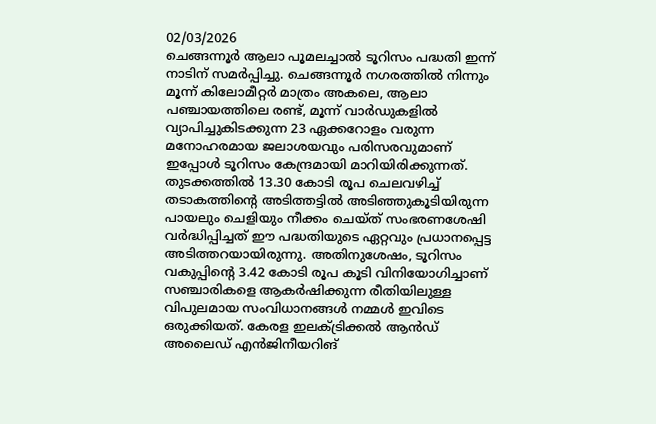02/03/2026
ചെങ്ങന്നൂർ ആലാ പൂമലച്ചാൽ ടൂറിസം പദ്ധതി ഇന്ന് നാടിന് സമർപ്പിച്ചു. ചെങ്ങന്നൂർ നഗരത്തിൽ നിന്നും മൂന്ന് കിലോമീറ്റർ മാത്രം അകലെ, ആലാ പഞ്ചായത്തിലെ രണ്ട്, മൂന്ന് വാർഡുകളിൽ വ്യാപിച്ചുകിടക്കുന്ന 23 ഏക്കറോളം വരുന്ന മനോഹരമായ ജലാശയവും പരിസരവുമാണ് ഇപ്പോൾ ടൂറിസം കേന്ദ്രമായി മാറിയിരിക്കുന്നത്. തുടക്കത്തിൽ 13.30 കോടി രൂപ ചെലവഴിച്ച് തടാകത്തിന്റെ അടിത്തട്ടിൽ അടിഞ്ഞുകൂടിയിരുന്ന പായലും ചെളിയും നീക്കം ചെയ്ത് സംഭരണശേഷി വർദ്ധിപ്പിച്ചത് ഈ പദ്ധതിയുടെ ഏറ്റവും പ്രധാനപ്പെട്ട അടിത്തറയായിരുന്നു. അതിനുശേഷം, ടൂറിസം വകുപ്പിന്റെ 3.42 കോടി രൂപ കൂടി വിനിയോഗിച്ചാണ് സഞ്ചാരികളെ ആകർഷിക്കുന്ന രീതിയിലുള്ള വിപുലമായ സംവിധാനങ്ങൾ നമ്മൾ ഇവിടെ ഒരുക്കിയത്. കേരള ഇലക്ട്രിക്കൽ ആൻഡ് അലൈഡ് എൻജിനീയറിങ്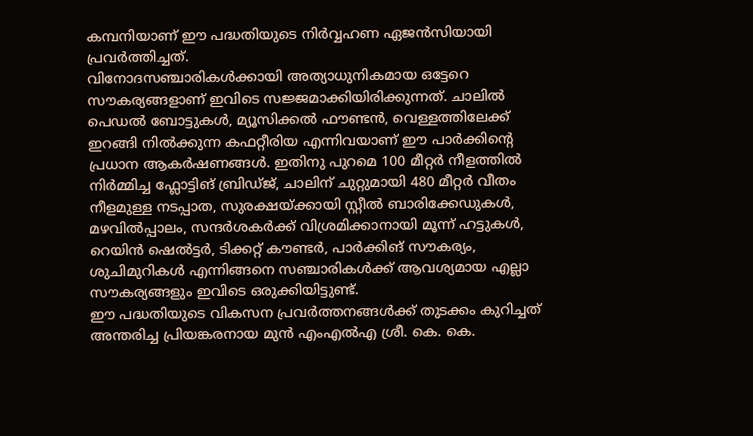കമ്പനിയാണ് ഈ പദ്ധതിയുടെ നിർവ്വഹണ ഏജൻസിയായി പ്രവർത്തിച്ചത്.
വിനോദസഞ്ചാരികൾക്കായി അത്യാധുനികമായ ഒട്ടേറെ സൗകര്യങ്ങളാണ് ഇവിടെ സജ്ജമാക്കിയിരിക്കുന്നത്. ചാലിൽ പെഡൽ ബോട്ടുകൾ, മ്യൂസിക്കൽ ഫൗണ്ടൻ, വെള്ളത്തിലേക്ക് ഇറങ്ങി നിൽക്കുന്ന കഫറ്റീരിയ എന്നിവയാണ് ഈ പാർക്കിന്റെ പ്രധാന ആകർഷണങ്ങൾ. ഇതിനു പുറമെ 100 മീറ്റർ നീളത്തിൽ നിർമ്മിച്ച ഫ്ലോട്ടിങ് ബ്രിഡ്ജ്, ചാലിന് ചുറ്റുമായി 480 മീറ്റർ വീതം നീളമുള്ള നടപ്പാത, സുരക്ഷയ്ക്കായി സ്റ്റീൽ ബാരിക്കേഡുകൾ, മഴവിൽപ്പാലം, സന്ദർശകർക്ക് വിശ്രമിക്കാനായി മൂന്ന് ഹട്ടുകൾ, റെയിൻ ഷെൽട്ടർ, ടിക്കറ്റ് കൗണ്ടർ, പാർക്കിങ് സൗകര്യം, ശുചിമുറികൾ എന്നിങ്ങനെ സഞ്ചാരികൾക്ക് ആവശ്യമായ എല്ലാ സൗകര്യങ്ങളും ഇവിടെ ഒരുക്കിയിട്ടുണ്ട്.
ഈ പദ്ധതിയുടെ വികസന പ്രവർത്തനങ്ങൾക്ക് തുടക്കം കുറിച്ചത് അന്തരിച്ച പ്രിയങ്കരനായ മുൻ എംഎൽഎ ശ്രീ. കെ. കെ.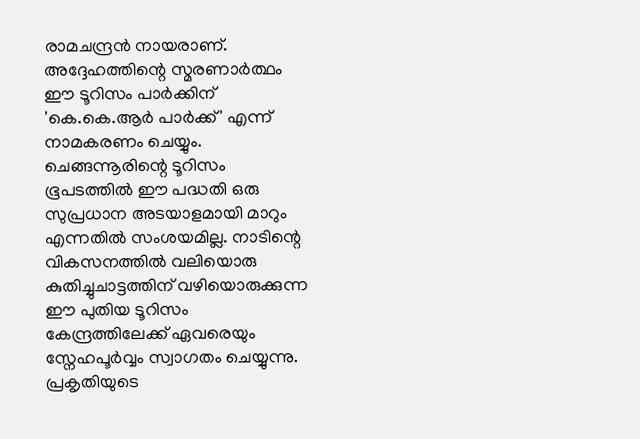രാമചന്ദ്രൻ നായരാണ്. അദ്ദേഹത്തിന്റെ സ്മരണാർത്ഥം ഈ ടൂറിസം പാർക്കിന് 'കെ.കെ.ആർ പാർക്ക്' എന്ന് നാമകരണം ചെയ്യും.
ചെങ്ങന്നൂരിന്റെ ടൂറിസം ഭൂപടത്തിൽ ഈ പദ്ധതി ഒരു സുപ്രധാന അടയാളമായി മാറും എന്നതിൽ സംശയമില്ല. നാടിന്റെ വികസനത്തിൽ വലിയൊരു കുതിച്ചുചാട്ടത്തിന് വഴിയൊരുക്കുന്ന ഈ പുതിയ ടൂറിസം കേന്ദ്രത്തിലേക്ക് ഏവരെയും സ്നേഹപൂർവ്വം സ്വാഗതം ചെയ്യുന്നു. പ്രകൃതിയുടെ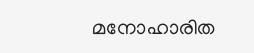മനോഹാരിത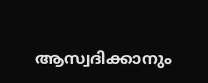ആസ്വദിക്കാനും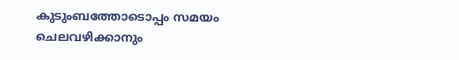കുടുംബത്തോടൊപ്പം സമയം ചെലവഴിക്കാനും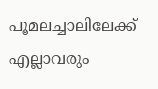പൂമലച്ചാലിലേക്ക് എല്ലാവരും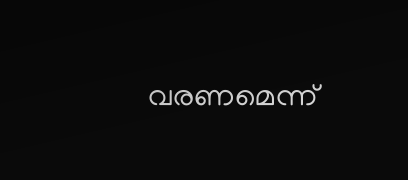വരണമെന്ന്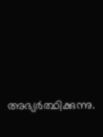അഭ്യർത്ഥിക്കുന്നു.